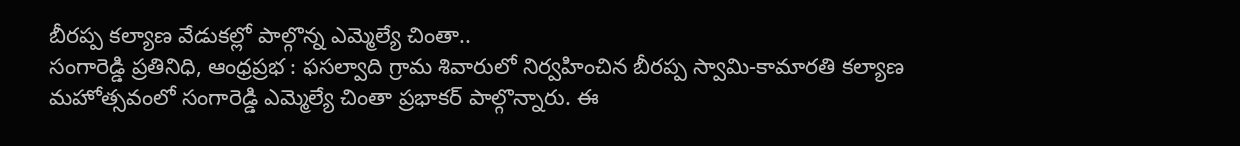బీరప్ప కల్యాణ వేడుకల్లో పాల్గొన్న ఎమ్మెల్యే చింతా..
సంగారెడ్డి ప్రతినిధి, ఆంధ్రప్రభ : ఫసల్వాది గ్రామ శివారులో నిర్వహించిన బీరప్ప స్వామి-కామారతి కల్యాణ మహోత్సవంలో సంగారెడ్డి ఎమ్మెల్యే చింతా ప్రభాకర్ పాల్గొన్నారు. ఈ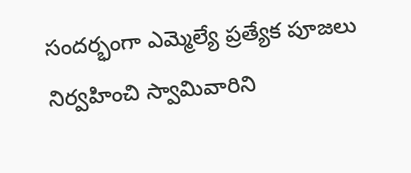సందర్భంగా ఎమ్మెల్యే ప్రత్యేక పూజలు నిర్వహించి స్వామివారిని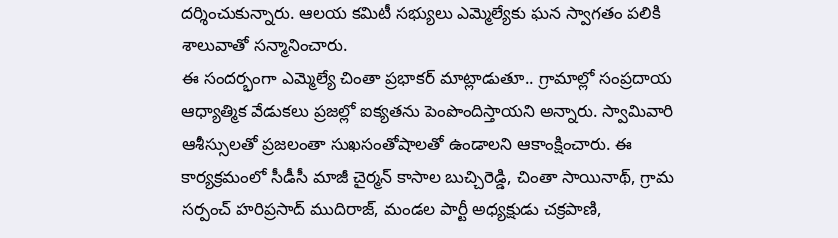దర్శించుకున్నారు. ఆలయ కమిటీ సభ్యులు ఎమ్మెల్యేకు ఘన స్వాగతం పలికి శాలువాతో సన్మానించారు.
ఈ సందర్భంగా ఎమ్మెల్యే చింతా ప్రభాకర్ మాట్లాడుతూ.. గ్రామాల్లో సంప్రదాయ ఆధ్యాత్మిక వేడుకలు ప్రజల్లో ఐక్యతను పెంపొందిస్తాయని అన్నారు. స్వామివారి ఆశీస్సులతో ప్రజలంతా సుఖసంతోషాలతో ఉండాలని ఆకాంక్షించారు. ఈ కార్యక్రమంలో సీడీసీ మాజీ చైర్మన్ కాసాల బుచ్చిరెడ్డి, చింతా సాయినాథ్, గ్రామ సర్పంచ్ హరిప్రసాద్ ముదిరాజ్, మండల పార్టీ అధ్యక్షుడు చక్రపాణి,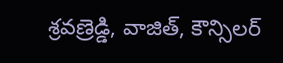శ్రవణ్రెడ్డి, వాజిత్, కౌన్సిలర్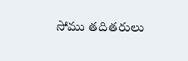సోము తదితరులు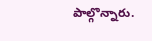పాల్గొన్నారు.